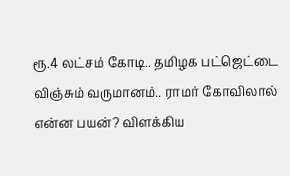ரூ.4 லட்சம் கோடி.. தமிழக பட்ஜெட்டை விஞ்சும் வருமானம்.. ராமர் கோவிலால் என்ன பயன்? விளக்கிய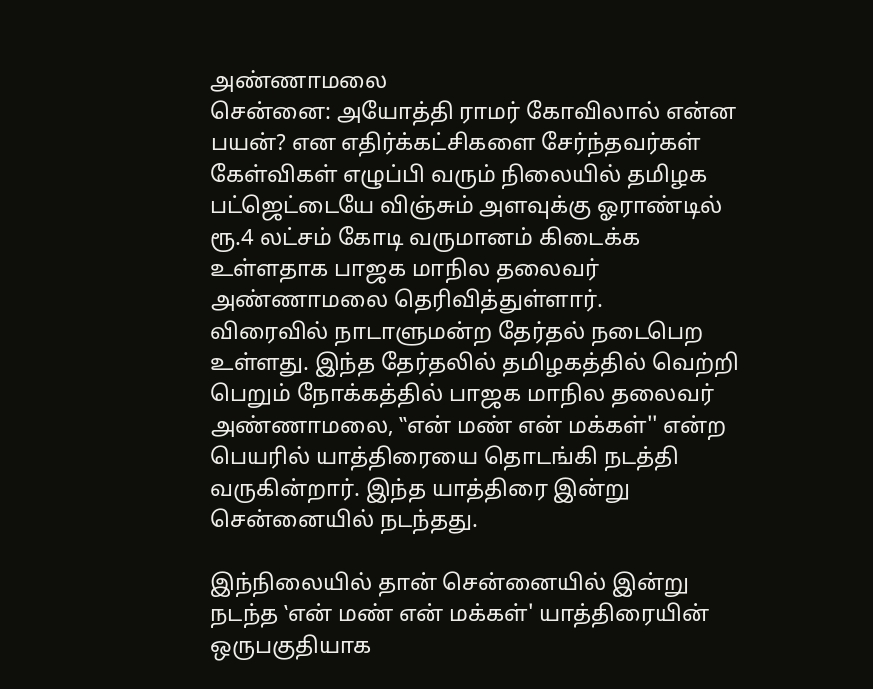அண்ணாமலை
சென்னை: அயோத்தி ராமர் கோவிலால் என்ன பயன்? என எதிர்க்கட்சிகளை சேர்ந்தவர்கள் கேள்விகள் எழுப்பி வரும் நிலையில் தமிழக பட்ஜெட்டையே விஞ்சும் அளவுக்கு ஓராண்டில் ரூ.4 லட்சம் கோடி வருமானம் கிடைக்க உள்ளதாக பாஜக மாநில தலைவர் அண்ணாமலை தெரிவித்துள்ளார்.
விரைவில் நாடாளுமன்ற தேர்தல் நடைபெற உள்ளது. இந்த தேர்தலில் தமிழகத்தில் வெற்றி பெறும் நோக்கத்தில் பாஜக மாநில தலைவர் அண்ணாமலை, ‛‛என் மண் என் மக்கள்'' என்ற பெயரில் யாத்திரையை தொடங்கி நடத்தி வருகின்றார். இந்த யாத்திரை இன்று சென்னையில் நடந்தது.

இந்நிலையில் தான் சென்னையில் இன்று நடந்த ‛என் மண் என் மக்கள்' யாத்திரையின் ஒருபகுதியாக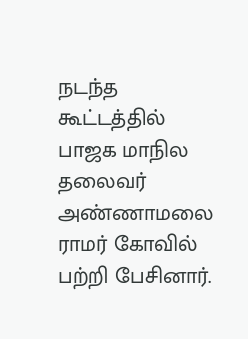நடந்த கூட்டத்தில் பாஜக மாநில தலைவர் அண்ணாமலை ராமர் கோவில் பற்றி பேசினார்.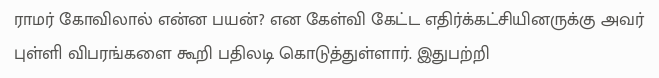ராமர் கோவிலால் என்ன பயன்? என கேள்வி கேட்ட எதிர்க்கட்சியினருக்கு அவர் புள்ளி விபரங்களை கூறி பதிலடி கொடுத்துள்ளார். இதுபற்றி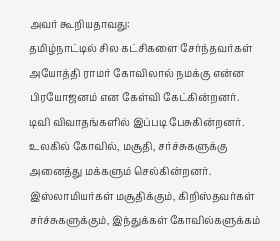அவர் கூறியதாவது:
தமிழ்நாட்டில் சில கட்சிகளை சேர்ந்தவர்கள் அயோத்தி ராமர் கோவிலால் நமக்கு என்ன பிரயோஜனம் என கேள்வி கேட்கின்றனர். டிவி விவாதங்களில் இப்படி பேசுகின்றனர். உலகில் கோவில், மசூதி, சர்ச்சுகளுக்கு அனைத்து மக்களும் செல்கின்றனர். இஸ்லாமியர்கள் மசூதிக்கும், கிறிஸ்தவர்கள் சர்ச்சுகளுக்கும், இந்துக்கள் கோவில்களுக்கம்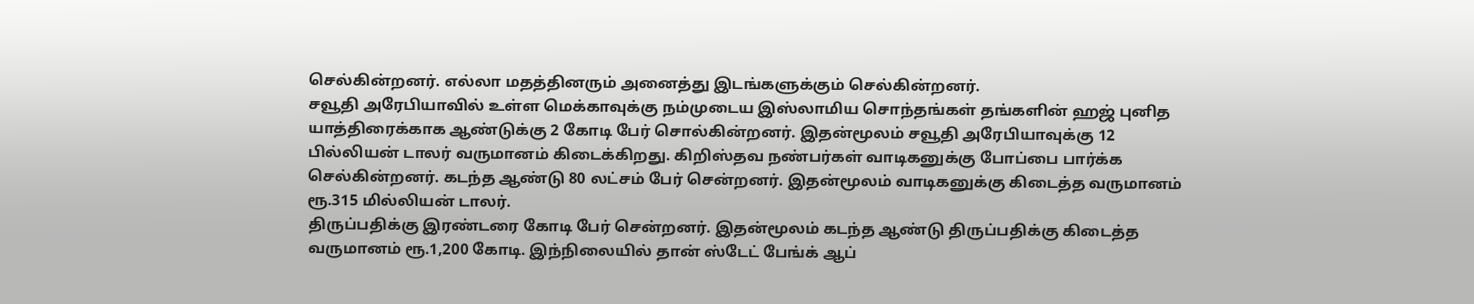செல்கின்றனர். எல்லா மதத்தினரும் அனைத்து இடங்களுக்கும் செல்கின்றனர்.
சவூதி அரேபியாவில் உள்ள மெக்காவுக்கு நம்முடைய இஸ்லாமிய சொந்தங்கள் தங்களின் ஹஜ் புனித யாத்திரைக்காக ஆண்டுக்கு 2 கோடி பேர் சொல்கின்றனர். இதன்மூலம் சவூதி அரேபியாவுக்கு 12 பில்லியன் டாலர் வருமானம் கிடைக்கிறது. கிறிஸ்தவ நண்பர்கள் வாடிகனுக்கு போப்பை பார்க்க செல்கின்றனர். கடந்த ஆண்டு 80 லட்சம் பேர் சென்றனர். இதன்மூலம் வாடிகனுக்கு கிடைத்த வருமானம் ரூ.315 மில்லியன் டாலர்.
திருப்பதிக்கு இரண்டரை கோடி பேர் சென்றனர். இதன்மூலம் கடந்த ஆண்டு திருப்பதிக்கு கிடைத்த வருமானம் ரூ.1,200 கோடி. இந்நிலையில் தான் ஸ்டேட் பேங்க் ஆப்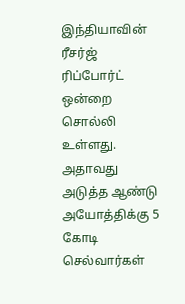இந்தியாவின் ரீசர்ஜ் ரிப்போர்ட் ஒன்றை சொல்லி உள்ளது. அதாவது அடுத்த ஆண்டு அயோத்திக்கு 5 கோடி செல்வார்கள்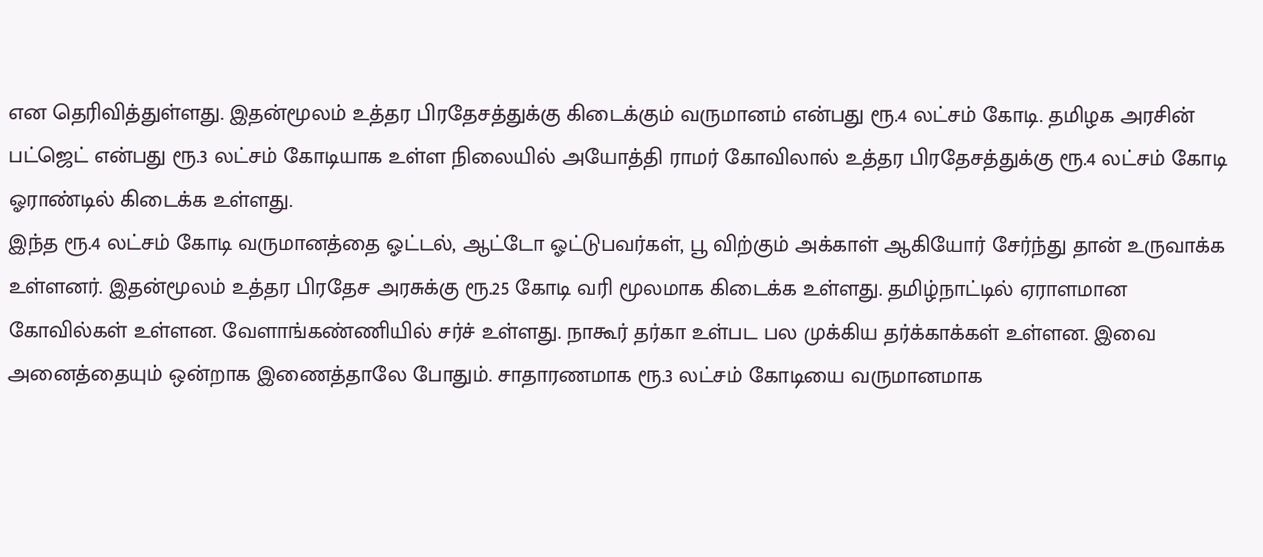என தெரிவித்துள்ளது. இதன்மூலம் உத்தர பிரதேசத்துக்கு கிடைக்கும் வருமானம் என்பது ரூ.4 லட்சம் கோடி. தமிழக அரசின் பட்ஜெட் என்பது ரூ.3 லட்சம் கோடியாக உள்ள நிலையில் அயோத்தி ராமர் கோவிலால் உத்தர பிரதேசத்துக்கு ரூ.4 லட்சம் கோடி ஓராண்டில் கிடைக்க உள்ளது.
இந்த ரூ.4 லட்சம் கோடி வருமானத்தை ஓட்டல், ஆட்டோ ஓட்டுபவர்கள், பூ விற்கும் அக்காள் ஆகியோர் சேர்ந்து தான் உருவாக்க உள்ளனர். இதன்மூலம் உத்தர பிரதேச அரசுக்கு ரூ.25 கோடி வரி மூலமாக கிடைக்க உள்ளது. தமிழ்நாட்டில் ஏராளமான கோவில்கள் உள்ளன. வேளாங்கண்ணியில் சர்ச் உள்ளது. நாகூர் தர்கா உள்பட பல முக்கிய தர்க்காக்கள் உள்ளன. இவை அனைத்தையும் ஒன்றாக இணைத்தாலே போதும். சாதாரணமாக ரூ.3 லட்சம் கோடியை வருமானமாக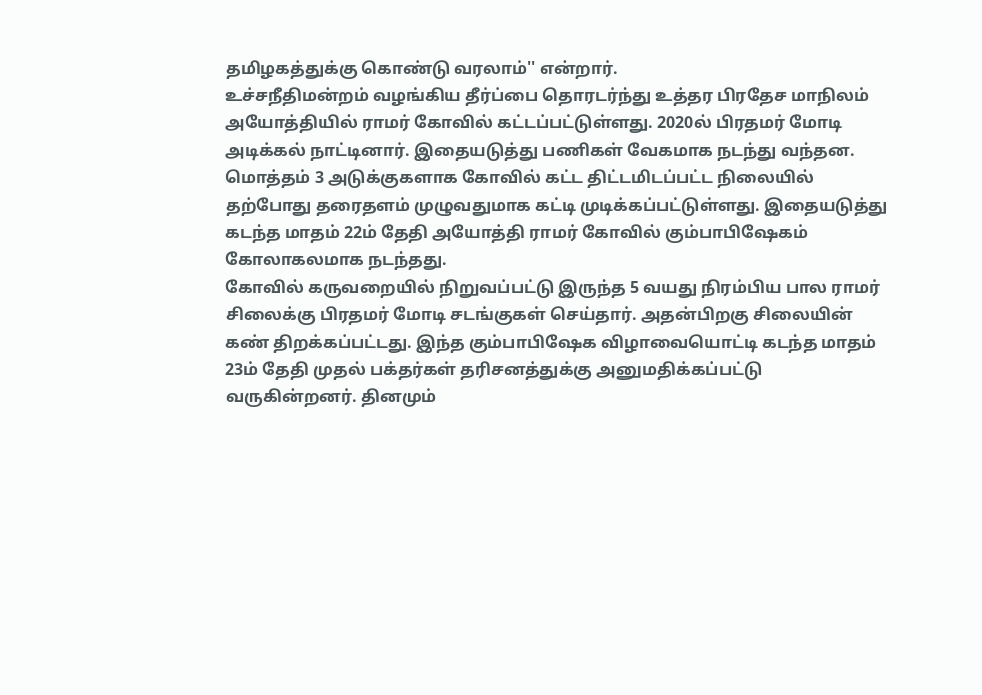தமிழகத்துக்கு கொண்டு வரலாம்'' என்றார்.
உச்சநீதிமன்றம் வழங்கிய தீர்ப்பை தொரடர்ந்து உத்தர பிரதேச மாநிலம் அயோத்தியில் ராமர் கோவில் கட்டப்பட்டுள்ளது. 2020ல் பிரதமர் மோடி அடிக்கல் நாட்டினார். இதையடுத்து பணிகள் வேகமாக நடந்து வந்தன. மொத்தம் 3 அடுக்குகளாக கோவில் கட்ட திட்டமிடப்பட்ட நிலையில் தற்போது தரைதளம் முழுவதுமாக கட்டி முடிக்கப்பட்டுள்ளது. இதையடுத்து கடந்த மாதம் 22ம் தேதி அயோத்தி ராமர் கோவில் கும்பாபிஷேகம் கோலாகலமாக நடந்தது.
கோவில் கருவறையில் நிறுவப்பட்டு இருந்த 5 வயது நிரம்பிய பால ராமர் சிலைக்கு பிரதமர் மோடி சடங்குகள் செய்தார். அதன்பிறகு சிலையின் கண் திறக்கப்பட்டது. இந்த கும்பாபிஷேக விழாவையொட்டி கடந்த மாதம் 23ம் தேதி முதல் பக்தர்கள் தரிசனத்துக்கு அனுமதிக்கப்பட்டு வருகின்றனர். தினமும்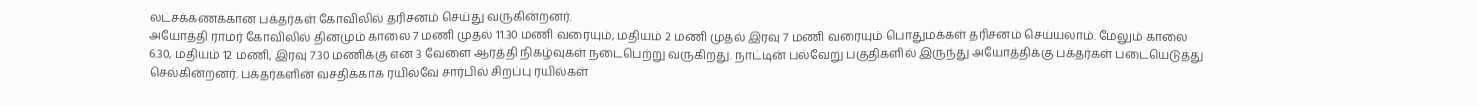லட்சக்கணக்கான பக்தர்கள் கோவிலில் தரிசனம் செய்து வருகின்றனர்.
அயோத்தி ராமர் கோவிலில் தினமும் காலை 7 மணி முதல் 11.30 மணி வரையும், மதியம் 2 மணி முதல் இரவு 7 மணி வரையும் பொதுமக்கள் தரிசனம் செய்யலாம். மேலும் காலை 6.30, மதியம் 12 மணி, இரவு 7.30 மணிக்கு என 3 வேளை ஆரத்தி நிகழ்வுகள் நடைபெற்று வருகிறது. நாட்டின் பல்வேறு பகுதிகளில் இருந்து அயோத்திக்கு பக்தர்கள் படையெடுத்து செல்கின்றனர். பக்தர்களின் வசதிக்காக ரயில்வே சார்பில் சிறப்பு ரயில்கள்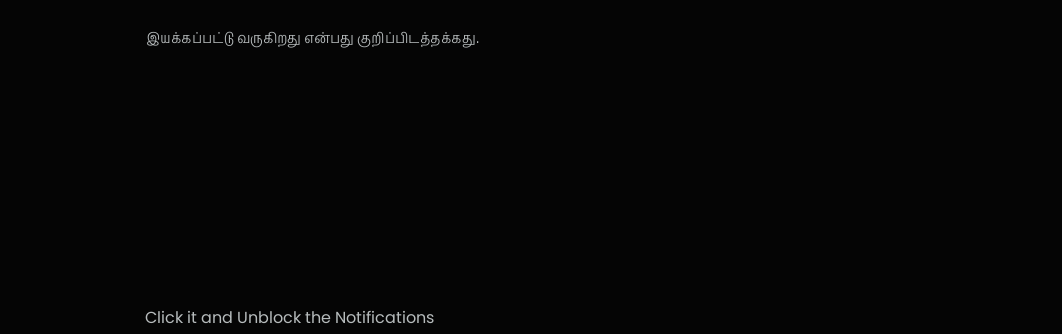இயக்கப்பட்டு வருகிறது என்பது குறிப்பிடத்தக்கது.












Click it and Unblock the Notifications